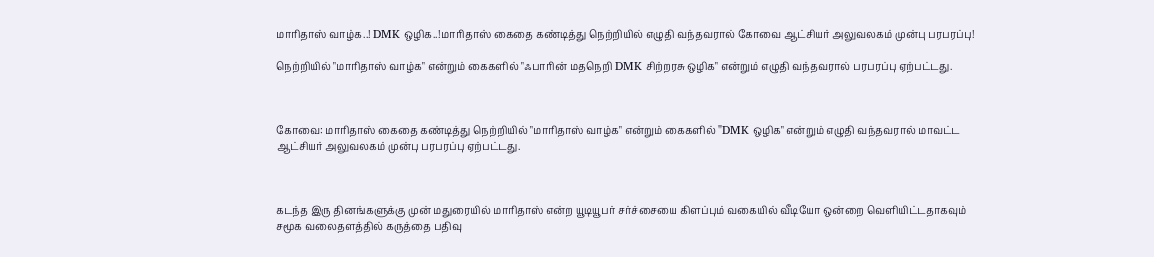மாரிதாஸ் வாழ்க..! DMK ஒழிக..!மாரிதாஸ் கைதை கண்டித்து நெற்றியில் எழுதி வந்தவரால் கோவை ஆட்சியர் அலுவலகம் முன்பு பரபரப்பு!

நெற்றியில் "மாரிதாஸ் வாழ்க" என்றும் கைகளில் "ஃபாரின் மதநெறி DMK சிற்றரசு ஒழிக" என்றும் எழுதி வந்தவரால் பரபரப்பு ஏற்பட்டது.



கோவை: மாரிதாஸ் கைதை கண்டித்து நெற்றியில் "மாரிதாஸ் வாழ்க" என்றும் கைகளில் "DMK ஒழிக" என்றும் எழுதி வந்தவரால் மாவட்ட ஆட்சியர் அலுவலகம் முன்பு பரபரப்பு ஏற்பட்டது.



கடந்த இரு தினங்களுக்கு முன் மதுரையில் மாரிதாஸ் என்ற யூடியூபர் சர்ச்சையை கிளப்பும் வகையில் வீடியோ ஒன்றை வெளியிட்டதாகவும் சமூக வலைதளத்தில் கருத்தை பதிவு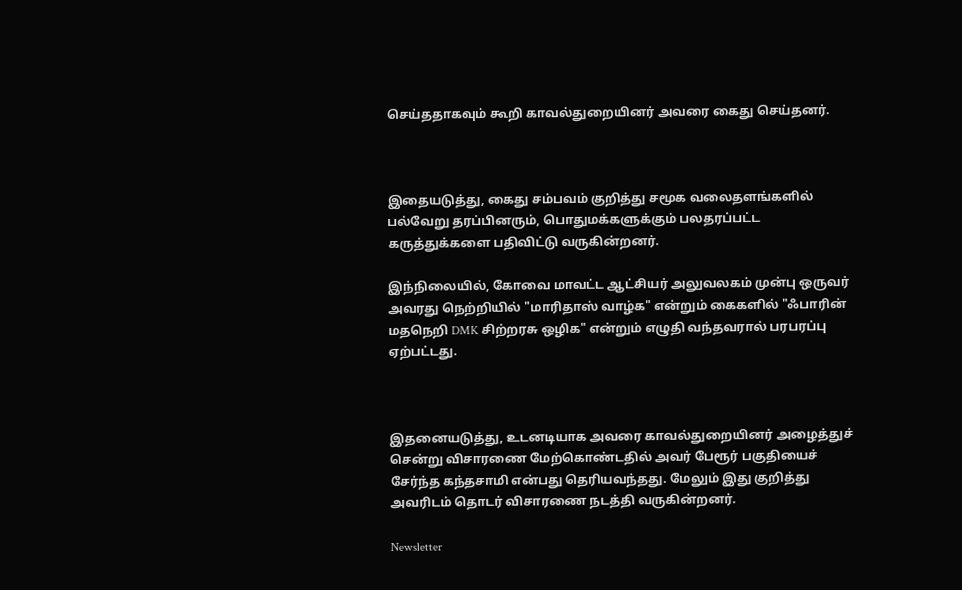செய்ததாகவும் கூறி காவல்துறையினர் அவரை கைது செய்தனர்.



இதையடுத்து, கைது சம்பவம் குறித்து சமூக வலைதளங்களில் பல்வேறு தரப்பினரும், பொதுமக்களுக்கும் பலதரப்பட்ட கருத்துக்களை பதிவிட்டு வருகின்றனர்.

இந்நிலையில், கோவை மாவட்ட ஆட்சியர் அலுவலகம் முன்பு ஒருவர் அவரது நெற்றியில் "மாரிதாஸ் வாழ்க" என்றும் கைகளில் "ஃபாரின் மதநெறி DMK சிற்றரசு ஒழிக" என்றும் எழுதி வந்தவரால் பரபரப்பு ஏற்பட்டது.



இதனையடுத்து, உடனடியாக அவரை காவல்துறையினர் அழைத்துச் சென்று விசாரணை மேற்கொண்டதில் அவர் பேரூர் பகுதியைச் சேர்ந்த கந்தசாமி என்பது தெரியவந்தது. மேலும் இது குறித்து அவரிடம் தொடர் விசாரணை நடத்தி வருகின்றனர்.

Newsletter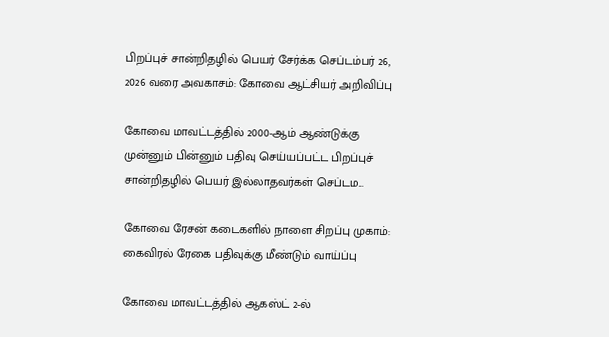பிறப்புச் சான்றிதழில் பெயர் சேர்க்க செப்டம்பர் 26, 2026 வரை அவகாசம்: கோவை ஆட்சியர் அறிவிப்பு

கோவை மாவட்டத்தில் 2000-ஆம் ஆண்டுக்கு முன்னும் பின்னும் பதிவு செய்யப்பட்ட பிறப்புச் சான்றிதழில் பெயர் இல்லாதவர்கள் செப்டம...

கோவை ரேசன் கடைகளில் நாளை சிறப்பு முகாம்: கைவிரல் ரேகை பதிவுக்கு மீண்டும் வாய்ப்பு

கோவை மாவட்டத்தில் ஆகஸ்ட் 2-ல்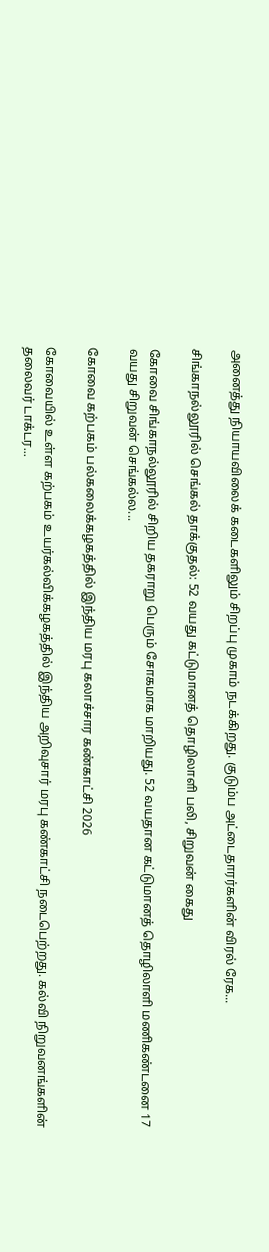அனைத்து நியாயவிலைக் கடைகளிலும் சிறப்பு முகாம் நடக்கிறது. குடும்ப அட்டைதாரர்களின் விரல் ரேக...

சிங்காநல்லூரில் செங்கல் தாக்குதல்: 52 வயது கட்டுமானத் தொழிலாளி பலி, சிறுவன் கைது

கோவை சிங்காநல்லூரில் சிறிய தகராறு பெரும் சோகமாக மாறியது. 52 வயதான கட்டுமானத் தொழிலாளி மணிகண்டனை 17 வயது சிறுவன் செங்கல்ல...

கோவை கற்பகம் பல்கலைக்கழகத்தில் இந்திய மரபு கலாச்சார கண்காட்சி 2026

கோவையில் உள்ள கற்பகம் உயர்கல்விக்கழகத்தில் இந்திய அறிவுசார் மரபு கண்காட்சி நடைபெற்றது. கல்வி நிறுவனங்களின் தலைவர் டாக்டர...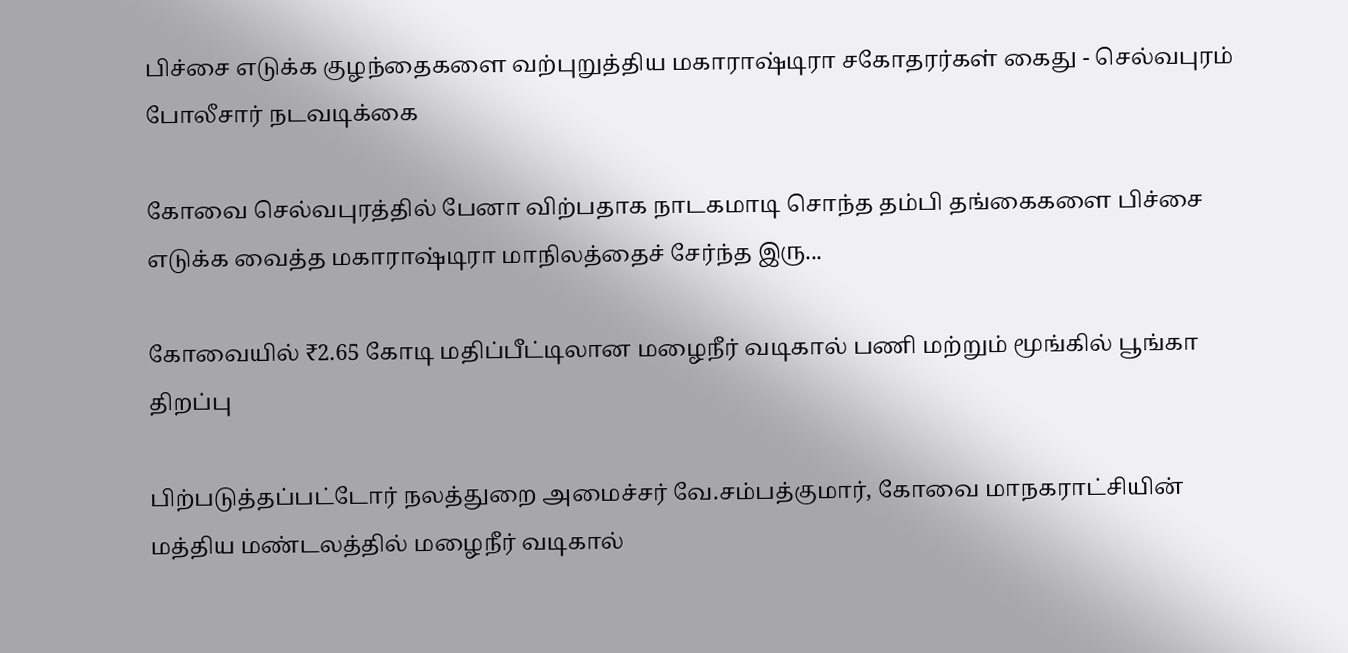பிச்சை எடுக்க குழந்தைகளை வற்புறுத்திய மகாராஷ்டிரா சகோதரர்கள் கைது - செல்வபுரம் போலீசார் நடவடிக்கை

கோவை செல்வபுரத்தில் பேனா விற்பதாக நாடகமாடி சொந்த தம்பி தங்கைகளை பிச்சை எடுக்க வைத்த மகாராஷ்டிரா மாநிலத்தைச் சேர்ந்த இரு...

கோவையில் ₹2.65 கோடி மதிப்பீட்டிலான மழைநீர் வடிகால் பணி மற்றும் மூங்கில் பூங்கா திறப்பு

பிற்படுத்தப்பட்டோர் நலத்துறை அமைச்சர் வே.சம்பத்குமார், கோவை மாநகராட்சியின் மத்திய மண்டலத்தில் மழைநீர் வடிகால்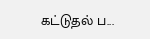கட்டுதல் ப...